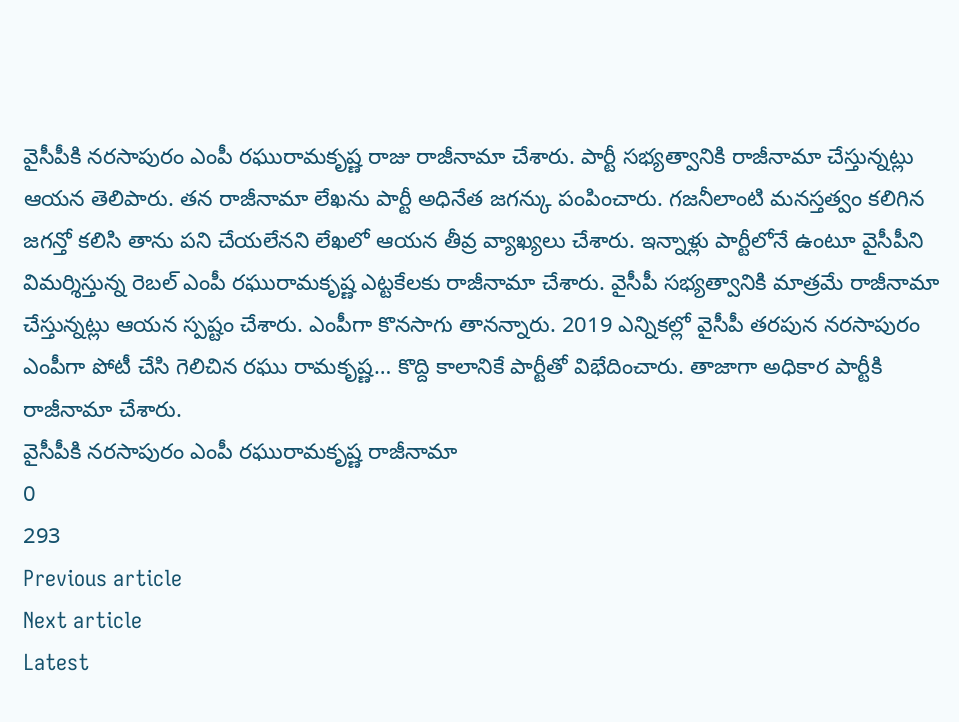వైసీపీకి నరసాపురం ఎంపీ రఘురామకృష్ణ రాజు రాజీనామా చేశారు. పార్టీ సభ్యత్వానికి రాజీనామా చేస్తున్నట్లు ఆయన తెలిపారు. తన రాజీనామా లేఖను పార్టీ అధినేత జగన్కు పంపించారు. గజనీలాంటి మనస్తత్వం కలిగిన జగన్తో కలిసి తాను పని చేయలేనని లేఖలో ఆయన తీవ్ర వ్యాఖ్యలు చేశారు. ఇన్నాళ్లు పార్టీలోనే ఉంటూ వైసీపీని విమర్శిస్తున్న రెబల్ ఎంపీ రఘురామకృష్ణ ఎట్టకేలకు రాజీనామా చేశారు. వైసీపీ సభ్యత్వానికి మాత్రమే రాజీనామా చేస్తున్నట్లు ఆయన స్పష్టం చేశారు. ఎంపీగా కొనసాగు తానన్నారు. 2019 ఎన్నికల్లో వైసీపీ తరపున నరసాపురం ఎంపీగా పోటీ చేసి గెలిచిన రఘు రామకృష్ణ… కొద్ది కాలానికే పార్టీతో విభేదించారు. తాజాగా అధికార పార్టీకి రాజీనామా చేశారు.
వైసీపీకి నరసాపురం ఎంపీ రఘురామకృష్ణ రాజీనామా
0
293
Previous article
Next article
Latest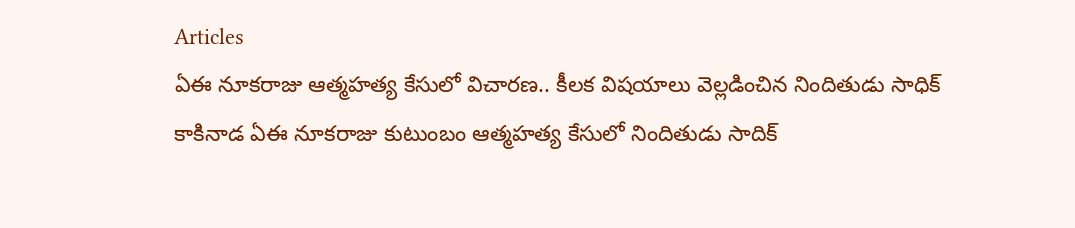Articles
ఏఈ నూకరాజు ఆత్మహత్య కేసులో విచారణ.. కీలక విషయాలు వెల్లడించిన నిందితుడు సాధిక్
కాకినాడ ఏఈ నూకరాజు కుటుంబం ఆత్మహత్య కేసులో నిందితుడు సాదిక్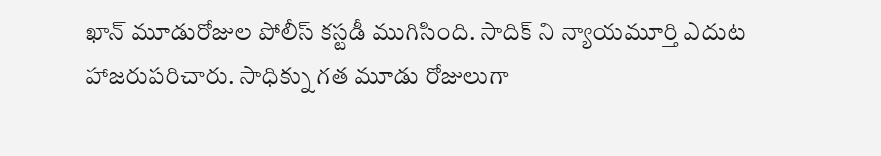ఖాన్ మూడురోజుల పోలీస్ కస్టడీ ముగిసింది. సాదిక్ ని న్యాయమూర్తి ఎదుట హాజరుపరిచారు. సాధిక్ను గత మూడు రోజులుగా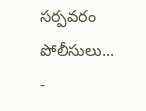సర్పవరం పోలీసులు...
-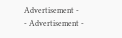Advertisement -
- Advertisement -